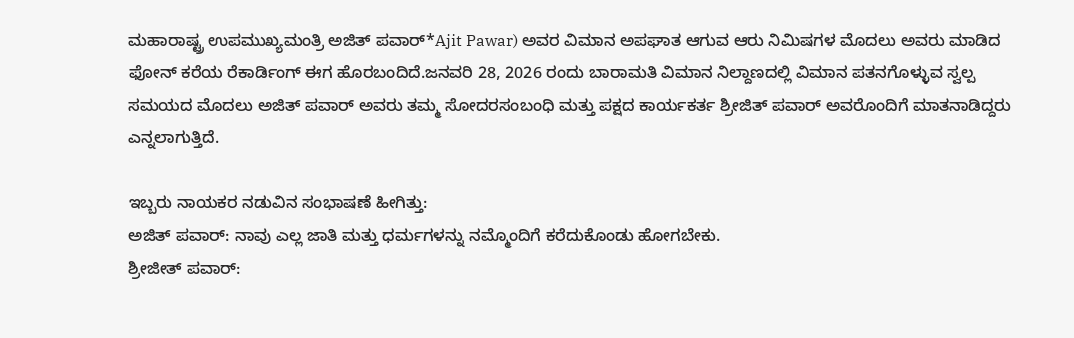ಮಹಾರಾಷ್ಟ್ರ ಉಪಮುಖ್ಯಮಂತ್ರಿ ಅಜಿತ್ ಪವಾರ್*Ajit Pawar) ಅವರ ವಿಮಾನ ಅಪಘಾತ ಆಗುವ ಆರು ನಿಮಿಷಗಳ ಮೊದಲು ಅವರು ಮಾಡಿದ ಫೋನ್ ಕರೆಯ ರೆಕಾರ್ಡಿಂಗ್ ಈಗ ಹೊರಬಂದಿದೆ.ಜನವರಿ 28, 2026 ರಂದು ಬಾರಾಮತಿ ವಿಮಾನ ನಿಲ್ದಾಣದಲ್ಲಿ ವಿಮಾನ ಪತನಗೊಳ್ಳುವ ಸ್ವಲ್ಪ ಸಮಯದ ಮೊದಲು ಅಜಿತ್ ಪವಾರ್ ಅವರು ತಮ್ಮ ಸೋದರಸಂಬಂಧಿ ಮತ್ತು ಪಕ್ಷದ ಕಾರ್ಯಕರ್ತ ಶ್ರೀಜಿತ್ ಪವಾರ್ ಅವರೊಂದಿಗೆ ಮಾತನಾಡಿದ್ದರು ಎನ್ನಲಾಗುತ್ತಿದೆ.

ಇಬ್ಬರು ನಾಯಕರ ನಡುವಿನ ಸಂಭಾಷಣೆ ಹೀಗಿತ್ತು:
ಅಜಿತ್ ಪವಾರ್: ನಾವು ಎಲ್ಲ ಜಾತಿ ಮತ್ತು ಧರ್ಮಗಳನ್ನು ನಮ್ಮೊಂದಿಗೆ ಕರೆದುಕೊಂಡು ಹೋಗಬೇಕು.
ಶ್ರೀಜೀತ್ ಪವಾರ್: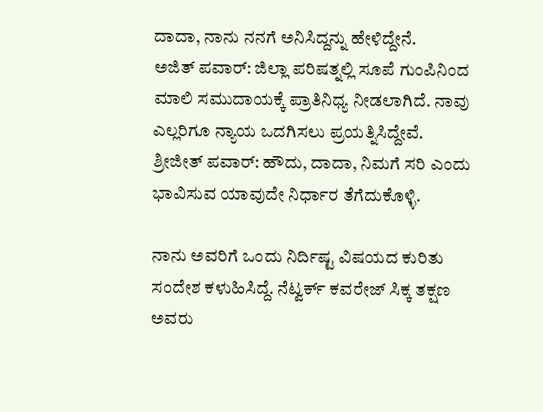ದಾದಾ, ನಾನು ನನಗೆ ಅನಿಸಿದ್ದನ್ನು ಹೇಳಿದ್ದೇನೆ.
ಅಜಿತ್ ಪವಾರ್: ಜಿಲ್ಲಾ ಪರಿಷತ್ನಲ್ಲಿ ಸೂಪೆ ಗುಂಪಿನಿಂದ ಮಾಲಿ ಸಮುದಾಯಕ್ಕೆ ಪ್ರಾತಿನಿಧ್ಯ ನೀಡಲಾಗಿದೆ. ನಾವು ಎಲ್ಲರಿಗೂ ನ್ಯಾಯ ಒದಗಿಸಲು ಪ್ರಯತ್ನಿಸಿದ್ದೇವೆ.
ಶ್ರೀಜೀತ್ ಪವಾರ್: ಹೌದು, ದಾದಾ, ನಿಮಗೆ ಸರಿ ಎಂದು ಭಾವಿಸುವ ಯಾವುದೇ ನಿರ್ಧಾರ ತೆಗೆದುಕೊಳ್ಳಿ.

ನಾನು ಅವರಿಗೆ ಒಂದು ನಿರ್ದಿಷ್ಟ ವಿಷಯದ ಕುರಿತು ಸಂದೇಶ ಕಳುಹಿಸಿದ್ದೆ. ನೆಟ್ವರ್ಕ್ ಕವರೇಜ್ ಸಿಕ್ಕ ತಕ್ಷಣ ಅವರು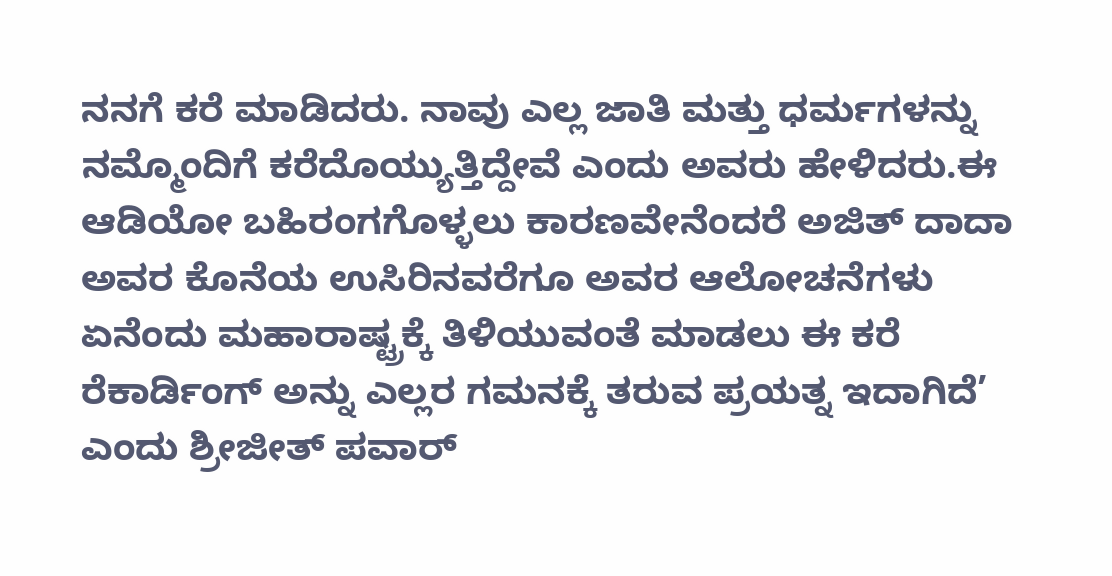ನನಗೆ ಕರೆ ಮಾಡಿದರು. ನಾವು ಎಲ್ಲ ಜಾತಿ ಮತ್ತು ಧರ್ಮಗಳನ್ನು ನಮ್ಮೊಂದಿಗೆ ಕರೆದೊಯ್ಯುತ್ತಿದ್ದೇವೆ ಎಂದು ಅವರು ಹೇಳಿದರು.ಈ ಆಡಿಯೋ ಬಹಿರಂಗಗೊಳ್ಳಲು ಕಾರಣವೇನೆಂದರೆ ಅಜಿತ್ ದಾದಾ ಅವರ ಕೊನೆಯ ಉಸಿರಿನವರೆಗೂ ಅವರ ಆಲೋಚನೆಗಳು ಏನೆಂದು ಮಹಾರಾಷ್ಟ್ರಕ್ಕೆ ತಿಳಿಯುವಂತೆ ಮಾಡಲು ಈ ಕರೆ ರೆಕಾರ್ಡಿಂಗ್ ಅನ್ನು ಎಲ್ಲರ ಗಮನಕ್ಕೆ ತರುವ ಪ್ರಯತ್ನ ಇದಾಗಿದೆ’ ಎಂದು ಶ್ರೀಜೀತ್ ಪವಾರ್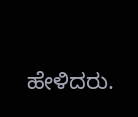ಹೇಳಿದರು.